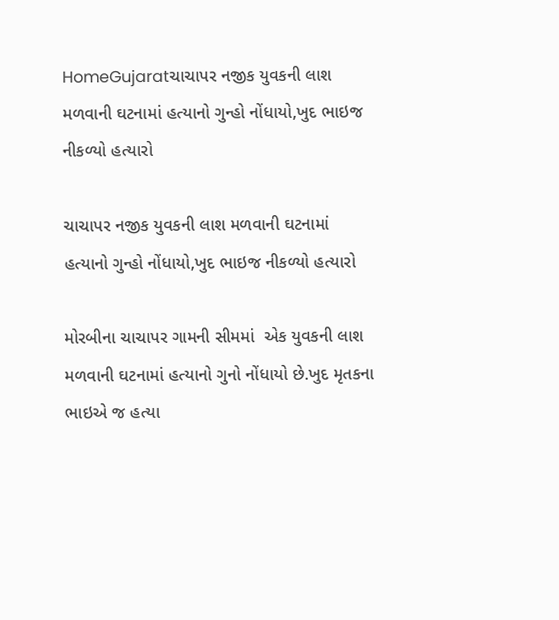HomeGujaratચાચાપર નજીક યુવકની લાશ મળવાની ઘટનામાં હત્યાનો ગુન્હો નોંધાયો,ખુદ ભાઇજ નીકળ્યો હત્યારો

ચાચાપર નજીક યુવકની લાશ મળવાની ઘટનામાં હત્યાનો ગુન્હો નોંધાયો,ખુદ ભાઇજ નીકળ્યો હત્યારો

મોરબીના ચાચાપર ગામની સીમમાં  એક યુવકની લાશ મળવાની ઘટનામાં હત્યાનો ગુનો નોંધાયો છે.ખુદ મૃતકના ભાઇએ જ હત્યા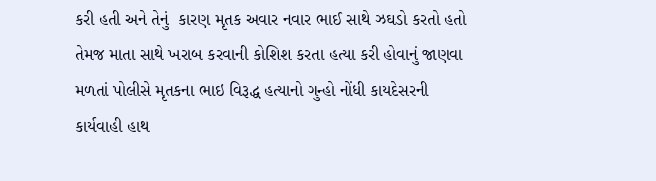કરી હતી અને તેનું  કારણ મૃતક અવાર નવાર ભાઈ સાથે ઝઘડો કરતો હતો તેમજ માતા સાથે ખરાબ કરવાની કોશિશ કરતા હત્યા કરી હોવાનું જાણવા મળતાં પોલીસે મૃતકના ભાઇ વિરૂદ્ધ હત્યાનો ગુન્હો નોંધી કાયદેસરની કાર્યવાહી હાથ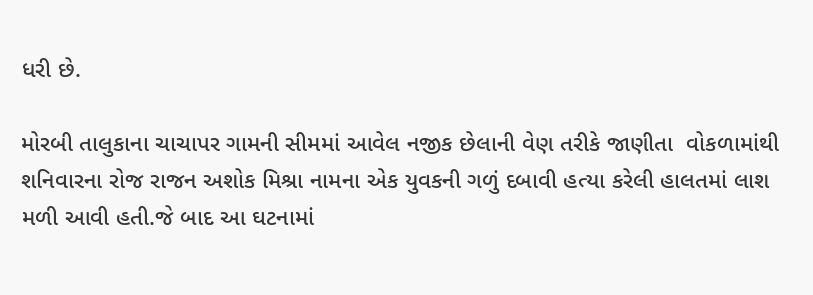ધરી છે.

મોરબી તાલુકાના ચાચાપર ગામની સીમમાં આવેલ નજીક છેલાની વેણ તરીકે જાણીતા  વોકળામાંથી શનિવારના રોજ રાજન અશોક મિશ્રા નામના એક યુવકની ગળું દબાવી હત્યા કરેલી હાલતમાં લાશ મળી આવી હતી.જે બાદ આ ઘટનામાં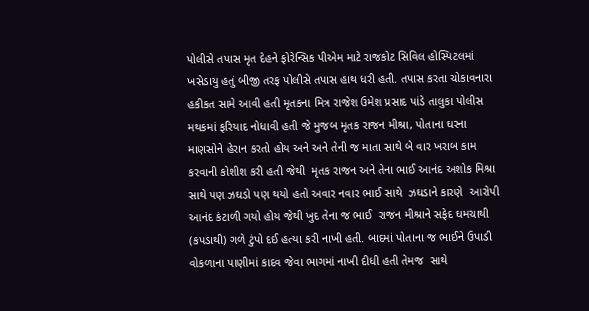પોલીસે તપાસ મૃત દેહને ફોરેન્સિક પીએમ માટે રાજકોટ સિવિલ હોસ્પિટલમાં ખસેડાયુ હતું બીજી તરફ પોલીસે તપાસ હાથ ધરી હતી. તપાસ કરતા ચોકાવનારા હકીકત સામે આવી હતી મૃતકના મિત્ર રાજેશ ઉમેશ પ્રસાદ પાંડે તાલુકા પોલીસ મથકમાં ફરિયાદ નોધાવી હતી જે મુજબ મૃતક રાજન મીશ્રા, પોતાના ઘરના માણસોને હેરાન કરતો હોય અને અને તેની જ માતા સાથે બે વાર ખરાબ કામ કરવાની કોશીશ કરી હતી જેથી  મૃતક રાજન અને તેના ભાઈ આનંદ અશોક મિશ્રા   સાથે પણ ઝઘડો પણ થયો હતો અવાર નવાર ભાઈ સાથે  ઝઘડાને કારણે  આરોપી આનંદ કંટાળી ગયો હોય જેથી ખુદ તેના જ ભાઈ  રાજન મીશ્રાને સફેદ ઘમચાથી (કપડાથી) ગળે ટુંપો દઈ હત્યા કરી નાખી હતી. બાદમાં પોતાના જ ભાઈને ઉપાડી વોકળાના પાણીમાં કાદવ જેવા ભાગમાં નાખી દીધી હતી તેમજ  સાથે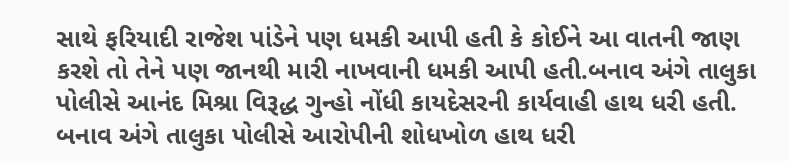સાથે ફરિયાદી રાજેશ પાંડેને પણ ધમકી આપી હતી કે કોઈને આ વાતની જાણ કરશે તો તેને પણ જાનથી મારી નાખવાની ધમકી આપી હતી.બનાવ અંગે તાલુકા પોલીસે આનંદ મિશ્રા વિરૂદ્ધ ગુન્હો નોંધી કાયદેસરની કાર્યવાહી હાથ ધરી હતી. બનાવ અંગે તાલુકા પોલીસે આરોપીની શોધખોળ હાથ ધરી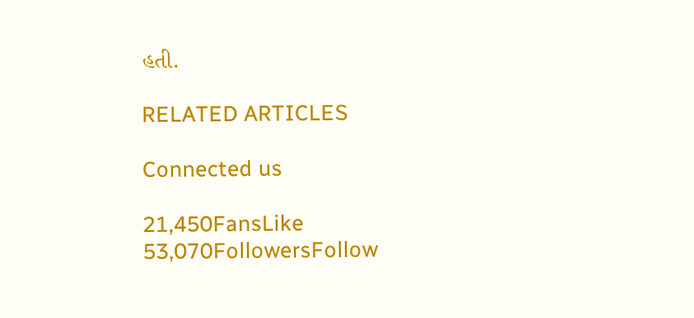હતી.

RELATED ARTICLES

Connected us

21,450FansLike
53,070FollowersFollow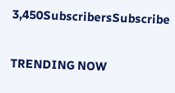3,450SubscribersSubscribe

TRENDING NOW